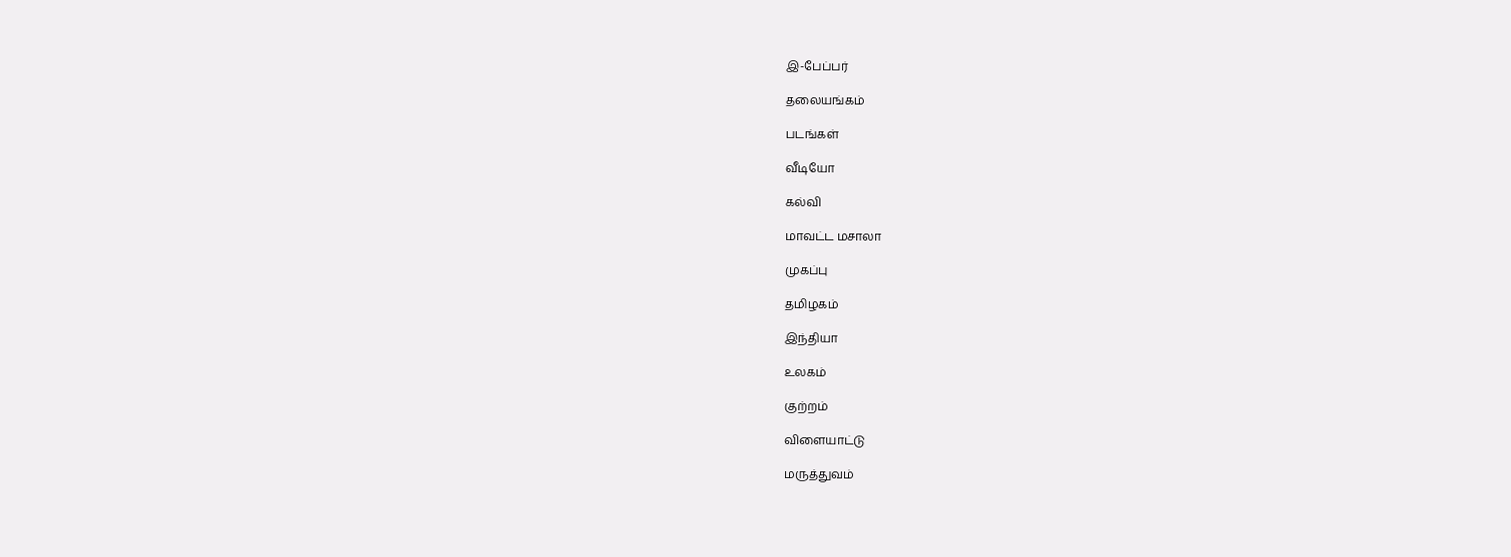இ-பேப்பர்

தலையங்கம்

படங்கள்

வீடியோ

கல்வி

மாவட்ட மசாலா

முகப்பு

தமிழகம்

இந்தியா

உலகம்

குற்றம்

விளையாட்டு

மருத்துவம்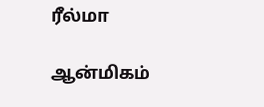ரீல்மா

ஆன்மிகம்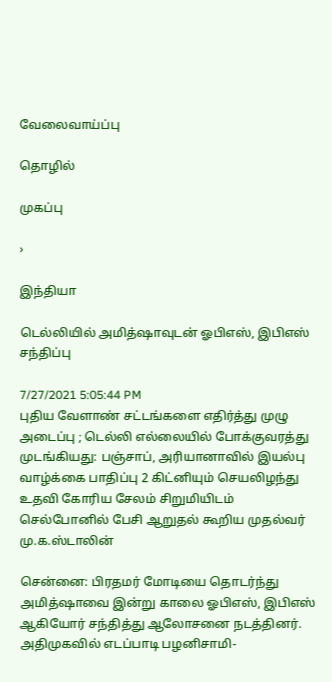வேலைவாய்ப்பு

தொழில்

முகப்பு

›

இந்தியா

டெல்லியில் அமித்ஷாவுடன் ஓபிஎஸ், இபிஎஸ் சந்திப்பு

7/27/2021 5:05:44 PM
புதிய வேளாண் சட்டங்களை எதிர்த்து முழு அடைப்பு ; டெல்லி எல்லையில் போக்குவரத்து முடங்கியது: பஞ்சாப், அரியானாவில் இயல்பு வாழ்க்கை பாதிப்பு 2 கிட்னியும் செயலிழந்து உதவி கோரிய சேலம் சிறுமியிடம் செல்போனில் பேசி ஆறுதல் கூறிய முதல்வர் மு.க.ஸ்டாலின்

சென்னை: பிரதமர் மோடியை தொடர்ந்து அமித்ஷாவை இன்று காலை ஓபிஎஸ், இபிஎஸ் ஆகியோர் சந்தித்து ஆலோசனை நடத்தினர். அதிமுகவில் எடப்பாடி பழனிசாமி-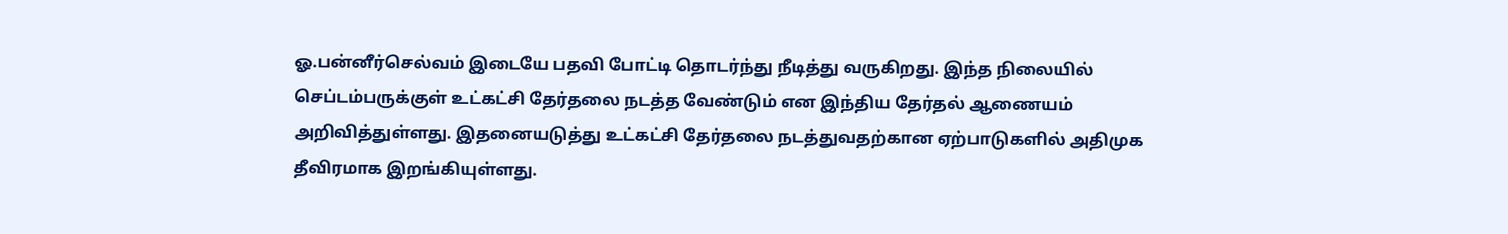ஓ.பன்னீர்செல்வம் இடையே பதவி போட்டி தொடர்ந்து நீடித்து வருகிறது. இந்த நிலையில் செப்டம்பருக்குள் உட்கட்சி தேர்தலை நடத்த வேண்டும் என இந்திய தேர்தல் ஆணையம் அறிவித்துள்ளது. இதனையடுத்து உட்கட்சி தேர்தலை நடத்துவதற்கான ஏற்பாடுகளில் அதிமுக தீவிரமாக இறங்கியுள்ளது.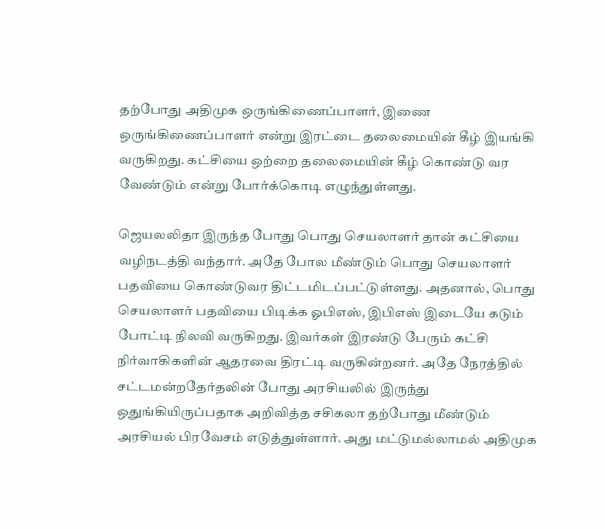தற்போது அதிமுக ஒருங்கிணைப்பாளர், இணை ஒருங்கிணைப்பாளர் என்று இரட்டை தலைமையின் கீழ் இயங்கி வருகிறது. கட்சியை ஒற்றை தலைமையின் கீழ் கொண்டு வர வேண்டும் என்று போர்க்கொடி எழுந்துள்ளது.

ஜெயலலிதா இருந்த போது பொது செயலாளர் தான் கட்சியை வழிநடத்தி வந்தார். அதே போல மீண்டும் பொது செயலாளர் பதவியை கொண்டுவர திட்டமிடப்பட்டுள்ளது. அதனால், பொது செயலாளர் பதவியை பிடிக்க ஓபிஎஸ், இபிஎஸ் இடையே கடும் போட்டி நிலவி வருகிறது. இவர்கள் இரண்டு பேரும் கட்சி நிர்வாகிகளின் ஆதரவை திரட்டி வருகின்றனர். அதே நேரத்தில் சட்டமன்றதேர்தலின் போது அரசியலில் இருந்து ஒதுங்கியிருப்பதாக அறிவித்த சசிகலா தற்போது மீண்டும் அரசியல் பிரவேசம் எடுத்துள்ளார். அது மட்டுமல்லாமல் அதிமுக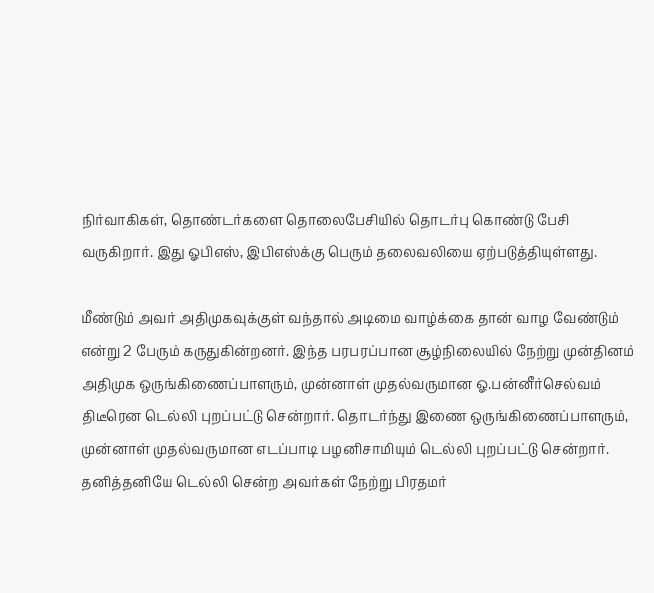நிர்வாகிகள், தொண்டர்களை தொலைபேசியில் தொடர்பு கொண்டு பேசி வருகிறார். இது ஓபிஎஸ், இபிஎஸ்க்கு பெரும் தலைவலியை ஏற்படுத்தியுள்ளது.

மீண்டும் அவர் அதிமுகவுக்குள் வந்தால் அடிமை வாழ்க்கை தான் வாழ வேண்டும் என்று 2 பேரும் கருதுகின்றனர். இந்த பரபரப்பான சூழ்நிலையில் நேற்று முன்தினம் அதிமுக ஒருங்கிணைப்பாளரும், முன்னாள் முதல்வருமான ஓ.பன்னீர்செல்வம் திடீரென டெல்லி புறப்பட்டு சென்றார். தொடர்ந்து இணை ஒருங்கிணைப்பாளரும், முன்னாள் முதல்வருமான எடப்பாடி பழனிசாமியும் டெல்லி புறப்பட்டு சென்றார். தனித்தனியே டெல்லி சென்ற அவர்கள் நேற்று பிரதமர்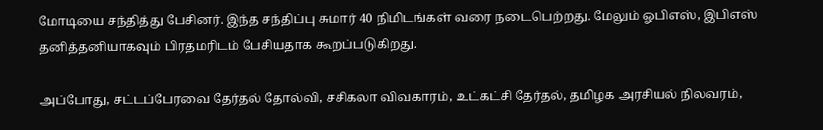மோடியை சந்தித்து பேசினர். இந்த சந்திப்பு சுமார் 40 நிமிடங்கள் வரை நடைபெற்றது. மேலும் ஓபிஎஸ், இபிஎஸ் தனித்தனியாகவும் பிரதமரிடம் பேசியதாக கூறப்படுகிறது.

அப்போது, சட்டப்பேரவை தேர்தல் தோல்வி, சசிகலா விவகாரம், உட்கட்சி தேர்தல், தமிழக அரசியல் நிலவரம்,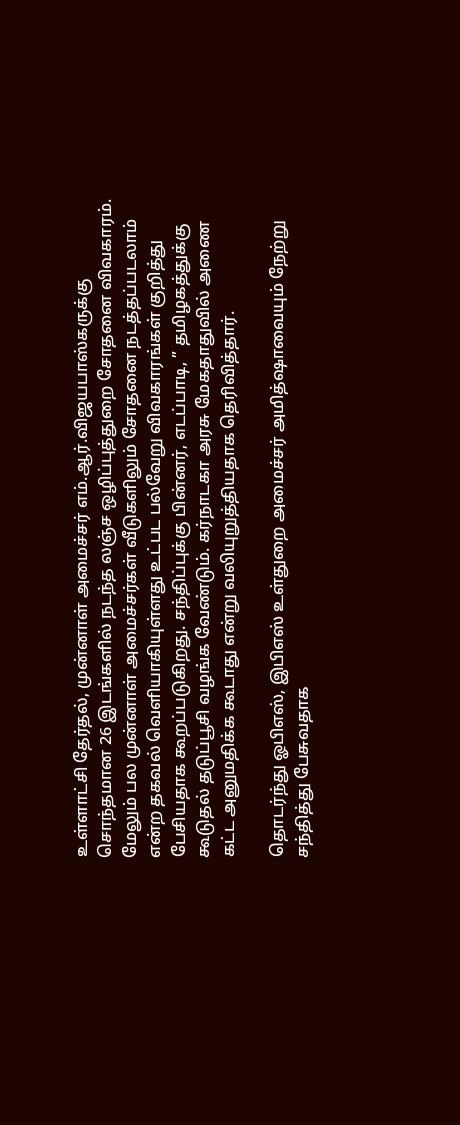உள்ளாட்சி தேர்தல், முன்னாள் அமைச்சர் எம்.ஆர்.விஜயபாஸ்கருக்கு சொந்தமான 26 இடங்களில் நடந்த லஞ்ச ஒழிப்புத்துறை சோதனை விவகாரம். மேலும் பல முன்னாள் அமைச்சர்கள் வீடுகளிலும் சோதனை நடத்தப்படலாம் என்ற தகவல் வெளியாகியுள்ளது உட்பட பல்வேறு விவகாரங்கள் குறித்து பேசியதாக கூறப்படுகிறது. சந்திப்புக்கு பின்னர், எடப்பாடி, ” தமிழகத்துக்கு கூடுதல் தடுப்பூசி வழங்க வேண்டும். கர்நாடகா அரசு மேகதாதுவில் அணை கட்ட அனுமதிக்க கூடாது என்று வலியுறுத்தியதாக தெரிவித்தார்.

தொடர்ந்து ஓபிஎஸ், இபிஎஸ் உள்துறை அமைச்சர் அமித்ஷாவையும் நேற்று சந்தித்து பேசுவதாக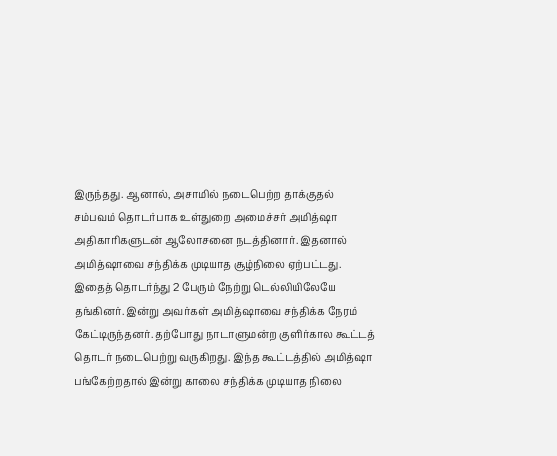இருந்தது. ஆனால், அசாமில் நடைபெற்ற தாக்குதல் சம்பவம் தொடர்பாக உள்துறை அமைச்சர் அமித்ஷா அதிகாரிகளுடன் ஆலோசனை நடத்தினார். இதனால் அமித்ஷாவை சந்திக்க முடியாத சூழ்நிலை ஏற்பட்டது. இதைத் தொடர்ந்து 2 பேரும் நேற்று டெல்லியிலேயே தங்கினர். இன்று அவர்கள் அமித்ஷாவை சந்திக்க நேரம் கேட்டிருந்தனர். தற்போது நாடாளுமன்ற குளிர்கால கூட்டத் தொடர் நடைபெற்று வருகிறது. இந்த கூட்டத்தில் அமித்ஷா பங்கேற்றதால் இன்று காலை சந்திக்க முடியாத நிலை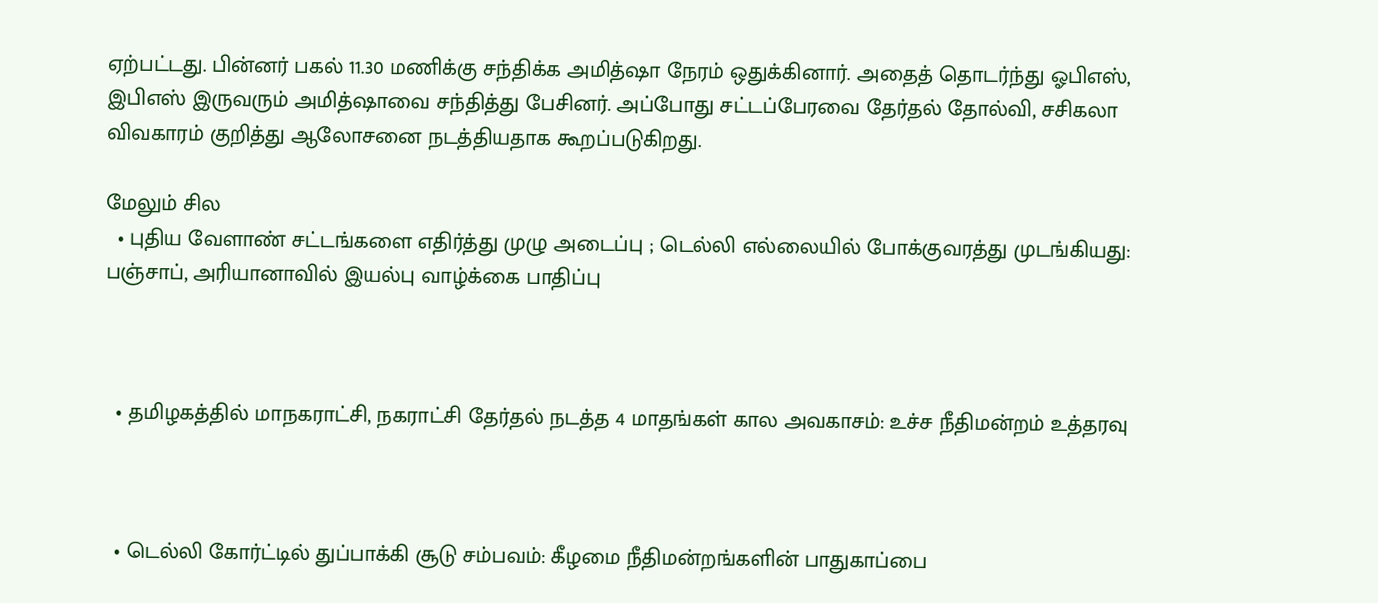ஏற்பட்டது. பின்னர் பகல் 11.30 மணிக்கு சந்திக்க அமித்ஷா நேரம் ஒதுக்கினார். அதைத் தொடர்ந்து ஓபிஎஸ், இபிஎஸ் இருவரும் அமித்ஷாவை சந்தித்து பேசினர். அப்போது சட்டப்பேரவை தேர்தல் தோல்வி, சசிகலா விவகாரம் குறித்து ஆலோசனை நடத்தியதாக கூறப்படுகிறது.

மேலும் சில
  • புதிய வேளாண் சட்டங்களை எதிர்த்து முழு அடைப்பு ; டெல்லி எல்லையில் போக்குவரத்து முடங்கியது: பஞ்சாப், அரியானாவில் இயல்பு வாழ்க்கை பாதிப்பு



  • தமிழகத்தில் மாநகராட்சி, நகராட்சி தேர்தல் நடத்த 4 மாதங்கள் கால அவகாசம்: உச்ச நீதிமன்றம் உத்தரவு



  • டெல்லி கோர்ட்டில் துப்பாக்கி சூடு சம்பவம்: கீழமை நீதிமன்றங்களின் பாதுகாப்பை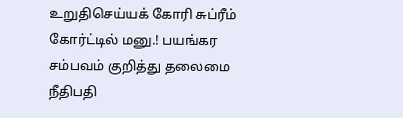உறுதிசெய்யக் கோரி சுப்ரீம் கோர்ட்டில் மனு.! பயங்கர சம்பவம் குறித்து தலைமை நீதிபதி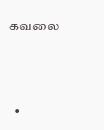கவலை



  •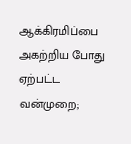ஆக்கிரமிப்பை அகற்றிய போது ஏற்பட்ட வன்முறை;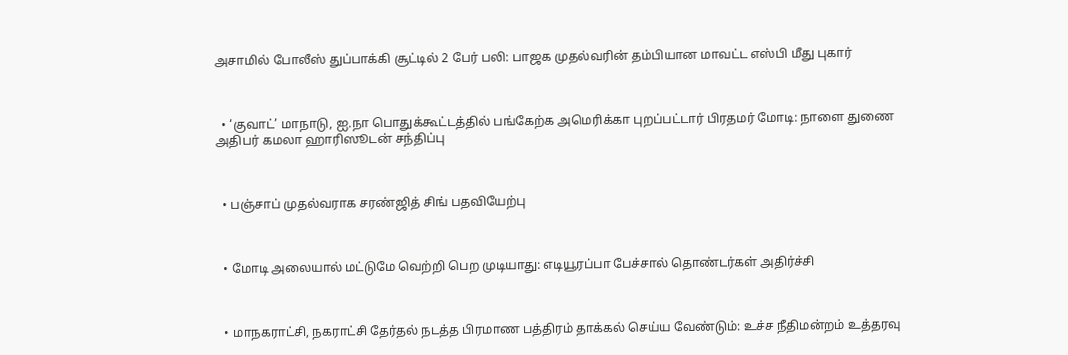அசாமில் போலீஸ் துப்பாக்கி சூட்டில் 2 பேர் பலி: பாஜக முதல்வரின் தம்பியான மாவட்ட எஸ்பி மீது புகார்



  • ‘குவாட்’ மாநாடு, ஐ.நா பொதுக்கூட்டத்தில் பங்கேற்க அமெரிக்கா புறப்பட்டார் பிரதமர் மோடி: நாளை துணை அதிபர் கமலா ஹாரிஸூடன் சந்திப்பு



  • பஞ்சாப் முதல்வராக சரண்ஜித் சிங் பதவியேற்பு



  • மோடி அலையால் மட்டுமே வெற்றி பெற முடியாது: எடியூரப்பா பேச்சால் தொண்டர்கள் அதிர்ச்சி



  • மாநகராட்சி, நகராட்சி தேர்தல் நடத்த பிரமாண பத்திரம் தாக்கல் செய்ய வேண்டும்: உச்ச நீதிமன்றம் உத்தரவு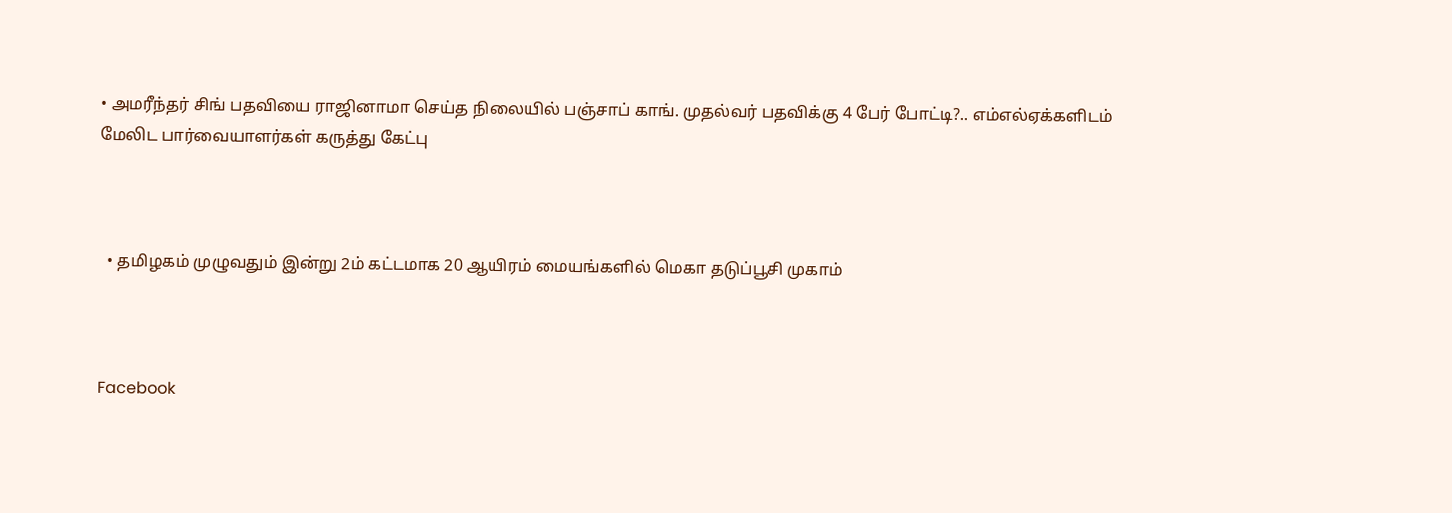• அமரீந்தர் சிங் பதவியை ராஜினாமா செய்த நிலையில் பஞ்சாப் காங். முதல்வர் பதவிக்கு 4 பேர் போட்டி?.. எம்எல்ஏக்களிடம் மேலிட பார்வையாளர்கள் கருத்து கேட்பு



  • தமிழகம் முழுவதும் இன்று 2ம் கட்டமாக 20 ஆயிரம் மையங்களில் மெகா தடுப்பூசி முகாம்



Facebook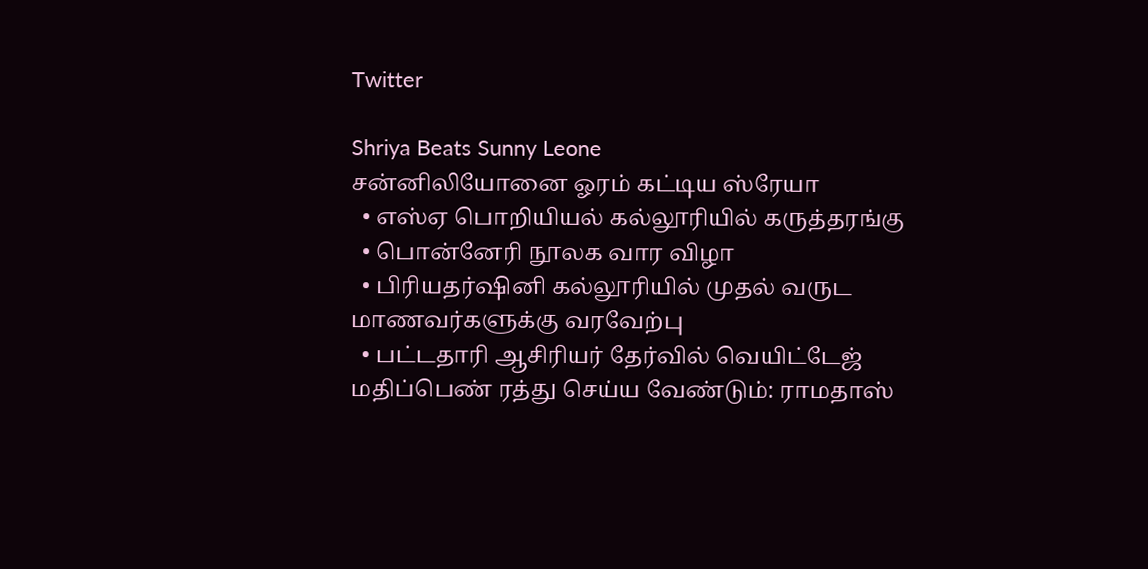Twitter

Shriya Beats Sunny Leone
சன்னிலியோனை ஓரம் கட்டிய ஸ்ரேயா
  • எஸ்ஏ பொறியியல் கல்லூரியில் கருத்தரங்கு
  • பொன்னேரி நூலக வார விழா
  • பிரியதர்ஷினி கல்லூரியில் முதல் வருட மாணவர்களுக்கு வரவேற்பு
  • பட்டதாரி ஆசிரியர் தேர்வில் வெயிட்டேஜ் மதிப்பெண் ரத்து செய்ய வேண்டும்: ராமதாஸ்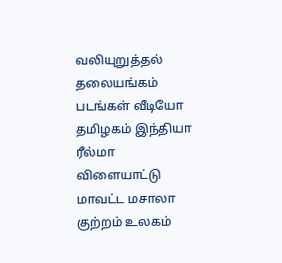வலியுறுத்தல்
தலையங்கம் படங்கள் வீடியோ தமிழகம் இந்தியா ரீல்மா விளையாட்டு மாவட்ட மசாலா குற்றம் உலகம்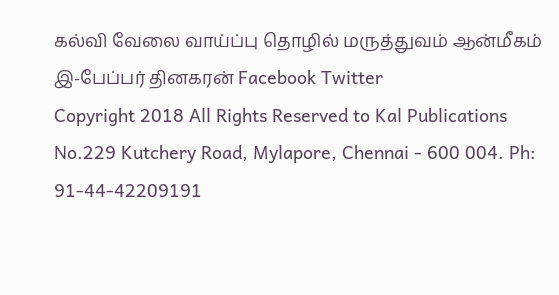கல்வி வேலை வாய்ப்பு தொழில் மருத்துவம் ஆன்மீகம் இ-பேப்பர் தினகரன் Facebook Twitter
Copyright 2018 All Rights Reserved to Kal Publications
No.229 Kutchery Road, Mylapore, Chennai - 600 004. Ph: 91-44-42209191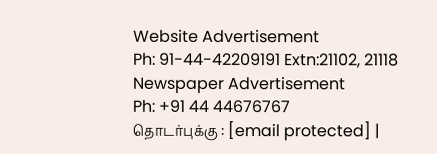Website Advertisement
Ph: 91-44-42209191 Extn:21102, 21118
Newspaper Advertisement
Ph: +91 44 44676767
தொடர்புக்கு : [email protected] |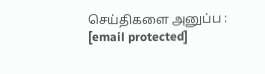செய்திகளை அனுப்ப : [email protected]